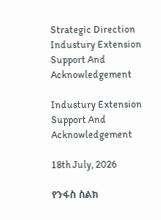Strategic Direction Industury Extension Support And Acknowledgement

Industury Extension Support And Acknowledgement

18th July, 2026

የንፋስ ስልክ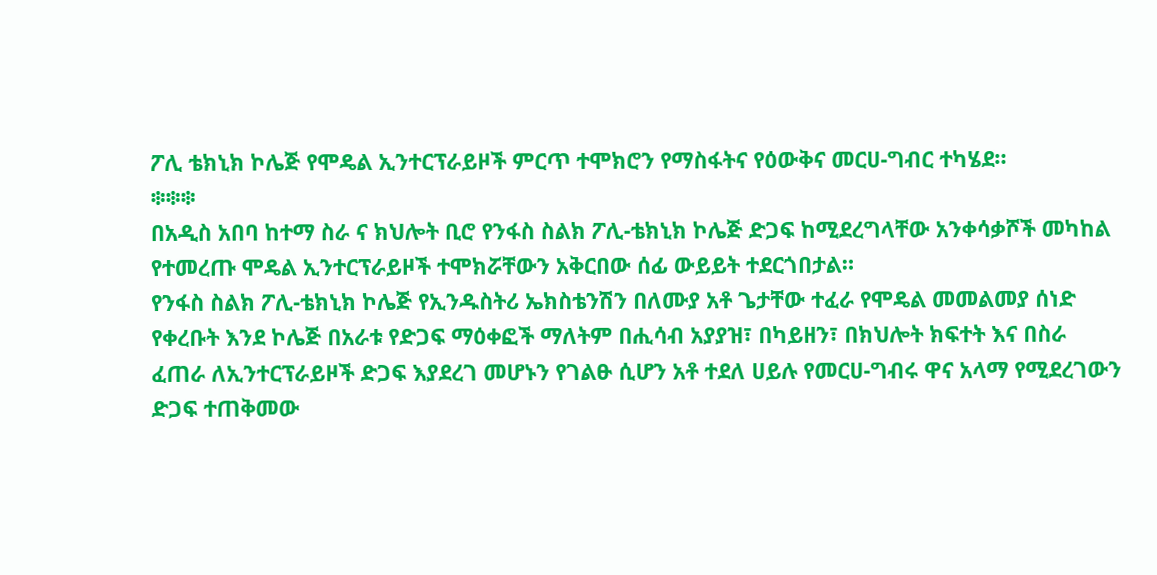ፖሊ ቴክኒክ ኮሌጅ የሞዴል ኢንተርፕራይዞች ምርጥ ተሞክሮን የማስፋትና የዕውቅና መርሀ-ግብር ተካሄደ።
፨፨፨
በአዲስ አበባ ከተማ ስራ ና ክህሎት ቢሮ የንፋስ ስልክ ፖሊ-ቴክኒክ ኮሌጅ ድጋፍ ከሚደረግላቸው አንቀሳቃሾች መካከል የተመረጡ ሞዴል ኢንተርፕራይዞች ተሞክሯቸውን አቅርበው ሰፊ ውይይት ተደርጎበታል።
የንፋስ ስልክ ፖሊ-ቴክኒክ ኮሌጅ የኢንዱስትሪ ኤክስቴንሽን በለሙያ አቶ ጌታቸው ተፈራ የሞዴል መመልመያ ሰነድ የቀረቡት እንደ ኮሌጅ በአራቱ የድጋፍ ማዕቀፎች ማለትም በሒሳብ አያያዝ፣ በካይዘን፣ በክህሎት ክፍተት እና በስራ ፈጠራ ለኢንተርፕራይዞች ድጋፍ እያደረገ መሆኑን የገልፁ ሲሆን አቶ ተደለ ሀይሉ የመርሀ-ግብሩ ዋና አላማ የሚደረገውን ድጋፍ ተጠቅመው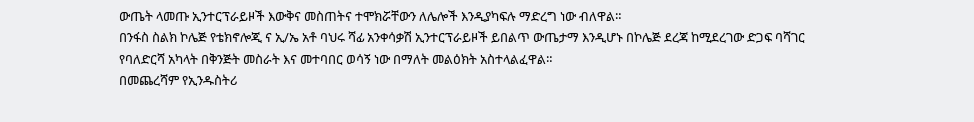ውጤት ላመጡ ኢንተርፕራይዞች እውቅና መስጠትና ተሞክሯቸውን ለሌሎች እንዲያካፍሉ ማድረግ ነው ብለዋል።
በንፋስ ስልክ ኮሌጅ የቴክኖሎጂ ና ኢ/ኤ አቶ ባህሩ ሻፊ አንቀሳቃሽ ኢንተርፕራይዞች ይበልጥ ውጤታማ እንዲሆኑ በኮሌጅ ደረጃ ከሚደረገው ድጋፍ ባሻገር የባለድርሻ አካላት በቅንጅት መስራት እና መተባበር ወሳኝ ነው በማለት መልዕክት አስተላልፈዋል።
በመጨረሻም የኢንዱስትሪ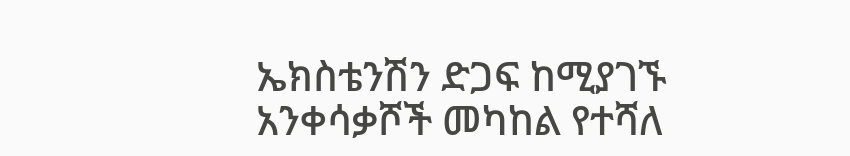ኤክስቴንሽን ድጋፍ ከሚያገኙ አንቀሳቃሾች መካከል የተሻለ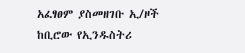አፈፃፀም ያስመዘገቡ ኢ/ዞች ከቢሮው የኢንዱስትሪ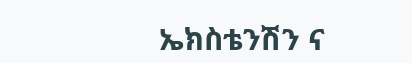ኤክስቴንሽን ና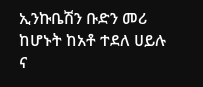ኢንኩቤሽን ቡድን መሪ ከሆኑት ከአቶ ተደለ ሀይሉ ና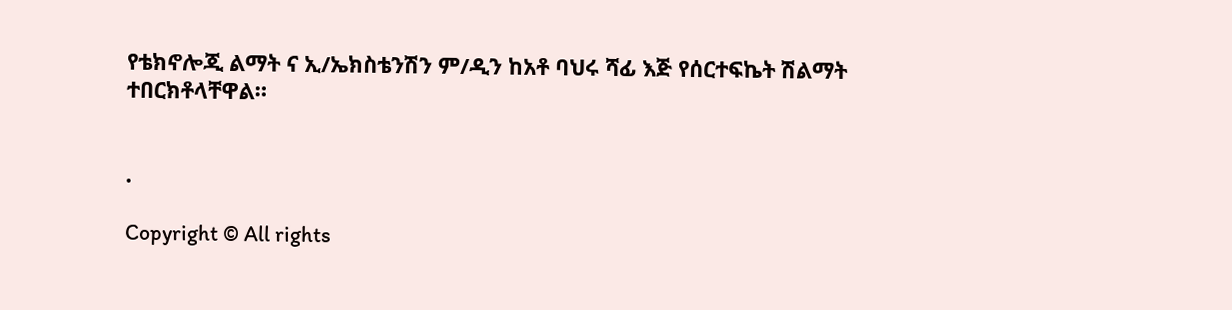የቴክኖሎጂ ልማት ና ኢ/ኤክስቴንሽን ም/ዲን ከአቶ ባህሩ ሻፊ እጅ የሰርተፍኬት ሽልማት ተበርክቶላቸዋል።


.

Copyright © All rights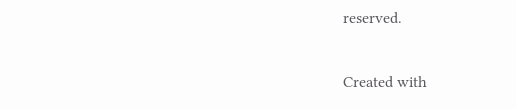reserved.

Created with